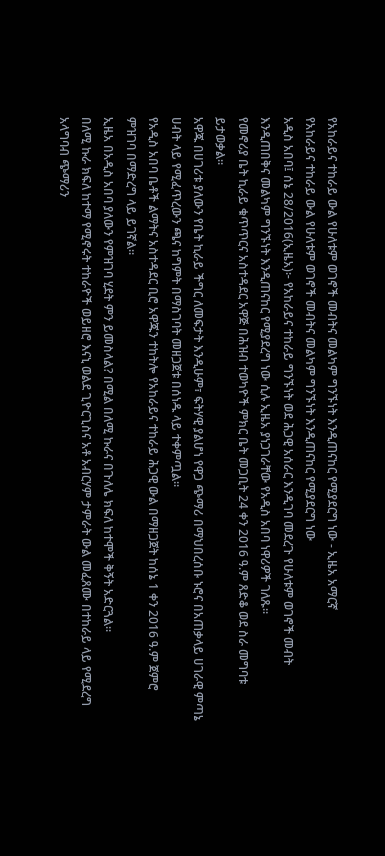የአከራይና ተከራይ ውል የሁለቱም ወገኖች መብትና መልካም ግንኙነት እንዲጠናከር የሚያደርግ ነው - ኢዜአ አማርኛ
የአከራይና ተከራይ ውል የሁለቱም ወገኖች መብትና መልካም ግንኙነት እንዲጠናከር የሚያደርግ ነው
አዲስ አበባ፤ ሰኔ 28/2016(ኢዜአ)፦ የአከራይና ተከራይ ግንኙነት ወደ ሕጋዊ አሰራር እንዲገባ መደረጉ የሁለቱም ወገኖች መብት እንዲጠበቅና መልካም ግንኙነት እንዲጠናከር የሚያደረግ ነው ሲሉ ኢዜአ ያነጋገራቸው የአዲስ አበባ ነዋሪዎች ገለጹ።
የመኖሪያ ቤት ኪራይ ቁጥጥርና አስተዳደር አዋጅ በሕዝብ ተወካዮች ምክር ቤት መጋቢት 24 ቀን 2016 ዓ.ም ጸድቆ ወደ ስራ መግባቱ ይታወቃል።
አዋጁ በሀገሪቱ ያለውን የቤት ኪራይ ችግር ለመፍታት እንዲሁም፣ ፍትሃዊ ያልሆነ የዋጋ ጭማሪ በማህበረሰቡ ኑሮና በአጠቃላይ ሀገራዊ ምጣኔ ሀብት ላይ የሚፈጥረውን ጫና ከግምት በማስገባት መዘጋጀቱ በሰነዱ ላይ ተቀምጧል።
የአዲስ አበባ ቤቶች ልማትና አስተዳደር ቢሮ አዋጁን ተከትሎ የአከራይና ተከራይ ሕጋዊ ውል በማዘጋጀት ከሰኔ 1 ቀን 2016 ዓ.ም ጀምሮ ምዝገባ በማድረግ ላይ ይገኛል።
ኢዜአ በአዲስ አበባ ያለውን የምዝገባ ሂደት ምን ይመስላል? በሚል በለሚ ኩራና በጉለሌ ክፍለ ከተሞች ቅኝት አድርጓል።
በለሚ ኩራ ክፍለ ከተማ የሚኖሩት ተከራዮች ወይዘሮ እናኒ ወልደ ጊዮርጊስና አቶ አብርሃም ታምራት ውል መፈጸሙ በተከራይ ላይ የሚደረግ አላግባብ ጭማሪን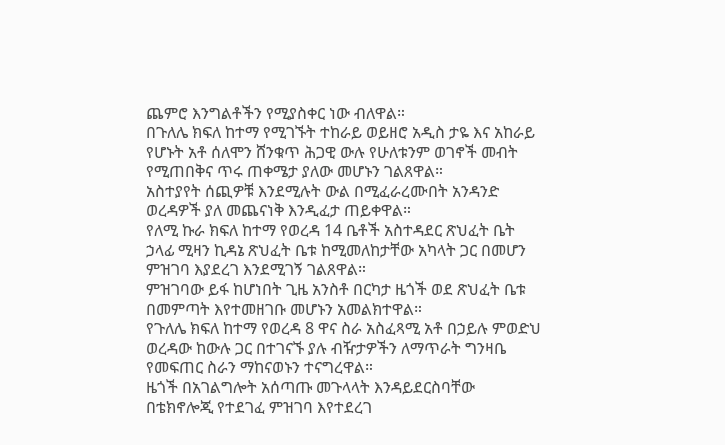ጨምሮ እንግልቶችን የሚያስቀር ነው ብለዋል።
በጉለሌ ክፍለ ከተማ የሚገኙት ተከራይ ወይዘሮ አዲስ ታዬ እና አከራይ የሆኑት አቶ ሰለሞን ሸንቁጥ ሕጋዊ ውሉ የሁለቱንም ወገኖች መብት የሚጠበቅና ጥሩ ጠቀሜታ ያለው መሆኑን ገልጸዋል።
አስተያየት ሰጪዎቹ እንደሚሉት ውል በሚፈራረሙበት አንዳንድ ወረዳዎች ያለ መጨናነቅ እንዲፈታ ጠይቀዋል።
የለሚ ኩራ ክፍለ ከተማ የወረዳ 14 ቤቶች አስተዳደር ጽህፈት ቤት ኃላፊ ሚዛን ኪዳኔ ጽህፈት ቤቱ ከሚመለከታቸው አካላት ጋር በመሆን ምዝገባ እያደረገ እንደሚገኝ ገልጸዋል።
ምዝገባው ይፋ ከሆነበት ጊዜ አንስቶ በርካታ ዜጎች ወደ ጽህፈት ቤቱ በመምጣት እየተመዘገቡ መሆኑን አመልክተዋል።
የጉለሌ ክፍለ ከተማ የወረዳ 8 ዋና ስራ አስፈጻሚ አቶ በኃይሉ ምወድህ ወረዳው ከውሉ ጋር በተገናኙ ያሉ ብዥታዎችን ለማጥራት ግንዛቤ የመፍጠር ስራን ማከናወኑን ተናግረዋል።
ዜጎች በአገልግሎት አሰጣጡ መጉላላት እንዳይደርስባቸው በቴክኖሎጂ የተደገፈ ምዝገባ እየተደረገ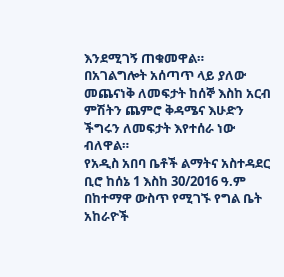እንደሚገኝ ጠቁመዋል።
በአገልግሎት አሰጣጥ ላይ ያለው መጨናነቅ ለመፍታት ከሰኞ እስከ አርብ ምሽትን ጨምሮ ቅዳሜና እሁድን ችግሩን ለመፍታት እየተሰራ ነው ብለዋል።
የአዲስ አበባ ቤቶች ልማትና አስተዳደር ቢሮ ከሰኔ 1 እስከ 30/2016 ዓ.ም በከተማዋ ውስጥ የሚገኙ የግል ቤት አከራዮች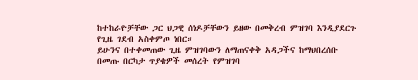ከተከራዮቻቸው ጋር ህጋዊ ሰነዶቻቸውን ይዘው በመቅረብ ምዝገባ እንዲያደርጉ የጊዜ ገደብ አስቀምጦ ነበር።
ይሁንና በተቀመጠው ጊዜ ምዝገባውን ለማጠናቀቅ አዳጋችና ከማህበረሰቡ በመጡ በርካታ ጥያቄዎች መሰረት የምዝገባ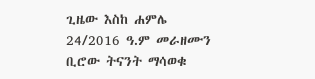ጊዜው እስከ ሐምሌ 24/2016 ዓ.ም መራዘሙን ቢሮው ትናንት ማሳወቁ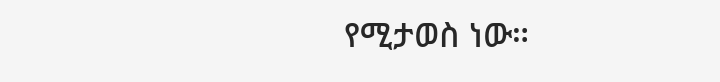የሚታወስ ነው።